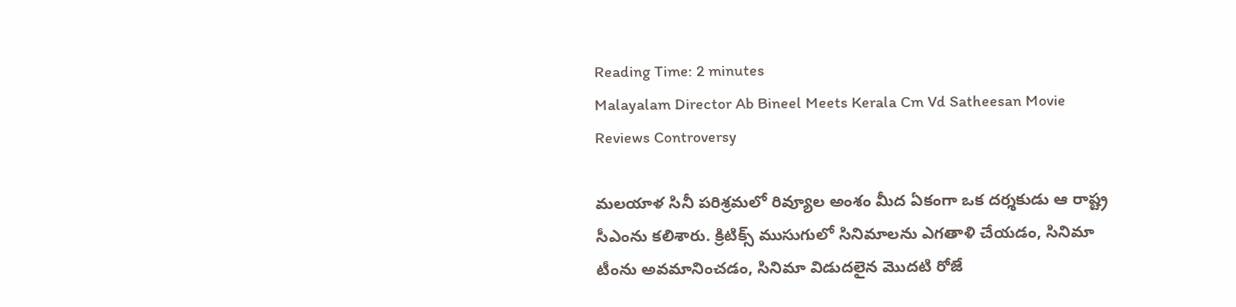Reading Time: 2 minutes
Malayalam Director Ab Bineel Meets Kerala Cm Vd Satheesan Movie Reviews Controversy

మలయాళ సినీ పరిశ్రమలో రివ్యూల అంశం మీద ఏకంగా ఒక దర్శకుడు ఆ రాష్ట్ర సీఎంను కలిశారు. క్రిటిక్స్ ముసుగులో సినిమాలను ఎగతాళి చేయడం, సినిమా టీంను అవమానించడం, సినిమా విడుదలైన మొదటి రోజే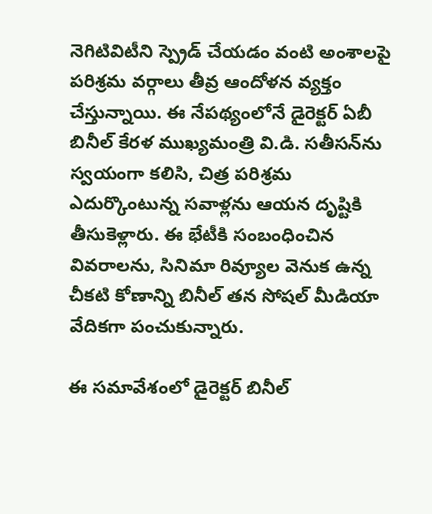నెగిటివిటీని స్ప్రెడ్ చేయడం వంటి అంశాలపై పరిశ్రమ వర్గాలు తీవ్ర ఆందోళన వ్యక్తం చేస్తున్నాయి. ఈ నేపథ్యంలోనే డైరెక్టర్ ఏబీ బినీల్ కేరళ ముఖ్యమంత్రి వి.డి. సతీసన్‌ను స్వయంగా కలిసి, చిత్ర పరిశ్రమ ఎదుర్కొంటున్న సవాళ్లను ఆయన దృష్టికి తీసుకెళ్లారు. ఈ భేటీకి సంబంధించిన వివరాలను, సినిమా రివ్యూల వెనుక ఉన్న చీకటి కోణాన్ని బినీల్ తన సోషల్ మీడియా వేదికగా పంచుకున్నారు.

ఈ సమావేశంలో డైరెక్టర్ బినీల్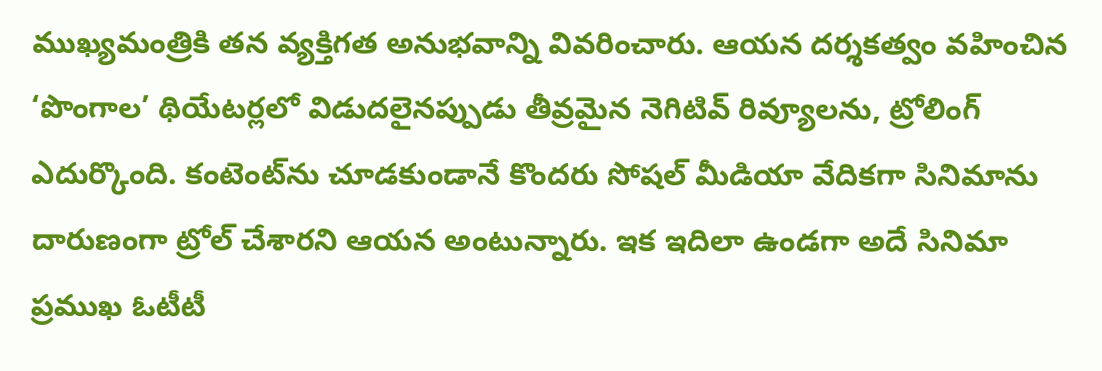ముఖ్యమంత్రికి తన వ్యక్తిగత అనుభవాన్ని వివరించారు. ఆయన దర్శకత్వం వహించిన ‘పొంగాల’ థియేటర్లలో విడుదలైనప్పుడు తీవ్రమైన నెగిటివ్ రివ్యూలను, ట్రోలింగ్ ఎదుర్కొంది. కంటెంట్‌ను చూడకుండానే కొందరు సోషల్ మీడియా వేదికగా సినిమాను దారుణంగా ట్రోల్ చేశారని ఆయన అంటున్నారు. ఇక ఇదిలా ఉండగా అదే సినిమా ప్రముఖ ఓటీటీ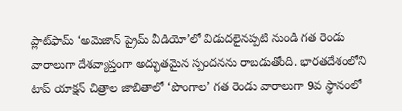ప్లాట్‌ఫామ్ ‘అమెజాన్ ప్రైమ్ వీడియో’లో విడుదలైనప్పటి నుండి గత రెండు వారాలుగా దేశవ్యాప్తంగా అద్భుతమైన స్పందనను రాబడుతోంది. భారతదేశంలోని టాప్ యాక్షన్ చిత్రాల జాబితాలో ‘పొంగాల’ గత రెండు వారాలుగా 9వ స్థానంలో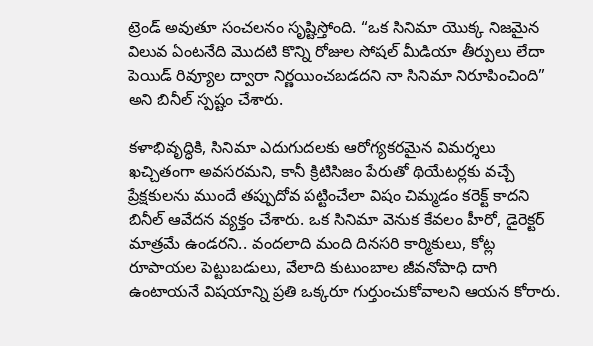ట్రెండ్ అవుతూ సంచలనం సృష్టిస్తోంది. “ఒక సినిమా యొక్క నిజమైన విలువ ఏంటనేది మొదటి కొన్ని రోజుల సోషల్ మీడియా తీర్పులు లేదా పెయిడ్ రివ్యూల ద్వారా నిర్ణయించబడదని నా సినిమా నిరూపించింది” అని బినీల్ స్పష్టం చేశారు.

కళాభివృద్ధికి, సినిమా ఎదుగుదలకు ఆరోగ్యకరమైన విమర్శలు ఖచ్చితంగా అవసరమని, కానీ క్రిటిసిజం పేరుతో థియేటర్లకు వచ్చే ప్రేక్షకులను ముందే తప్పుదోవ పట్టించేలా విషం చిమ్మడం కరెక్ట్ కాదని బినీల్ ఆవేదన వ్యక్తం చేశారు. ఒక సినిమా వెనుక కేవలం హీరో, డైరెక్టర్ మాత్రమే ఉండరని.. వందలాది మంది దినసరి కార్మికులు, కోట్ల రూపాయల పెట్టుబడులు, వేలాది కుటుంబాల జీవనోపాధి దాగి ఉంటాయనే విషయాన్ని ప్రతి ఒక్కరూ గుర్తుంచుకోవాలని ఆయన కోరారు.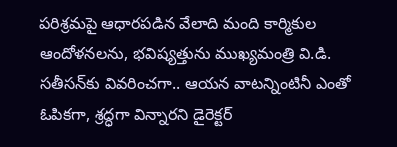పరిశ్రమపై ఆధారపడిన వేలాది మంది కార్మికుల ఆందోళనలను, భవిష్యత్తును ముఖ్యమంత్రి వి.డి. సతీసన్‌కు వివరించగా.. ఆయన వాటన్నింటినీ ఎంతో ఓపికగా, శ్రద్ధగా విన్నారని డైరెక్టర్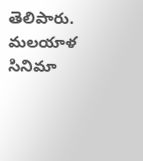తెలిపారు. మలయాళ సినిమా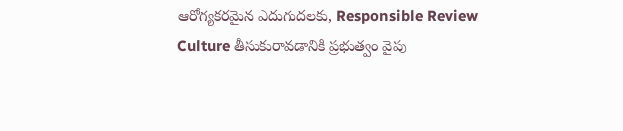ఆరోగ్యకరమైన ఎదుగుదలకు, Responsible Review Culture తీసుకురావడానికి ప్రభుత్వం వైపు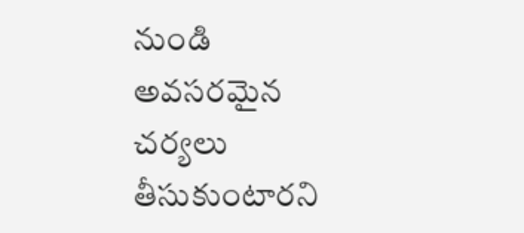నుండి అవసరమైన చర్యలు తీసుకుంటారని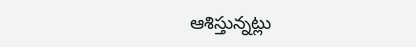ఆశిస్తున్నట్లు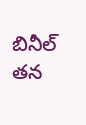బినీల్ తన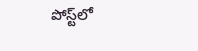పోస్ట్‌లో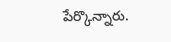పేర్కొన్నారు.